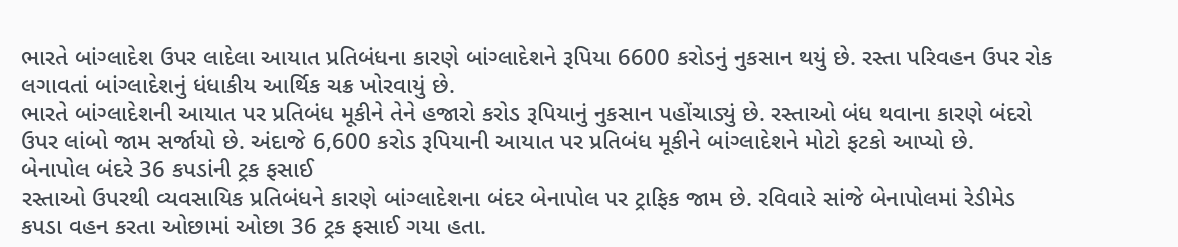ભારતે બાંગ્લાદેશ ઉપર લાદેલા આયાત પ્રતિબંધના કારણે બાંગ્લાદેશને રૂપિયા 6600 કરોડનું નુકસાન થયું છે. રસ્તા પરિવહન ઉપર રોક લગાવતાં બાંગ્લાદેશનું ધંધાકીય આર્થિક ચક્ર ખોરવાયું છે.
ભારતે બાંગ્લાદેશની આયાત પર પ્રતિબંધ મૂકીને તેને હજારો કરોડ રૂપિયાનું નુકસાન પહોંચાડ્યું છે. રસ્તાઓ બંધ થવાના કારણે બંદરો ઉપર લાંબો જામ સર્જાયો છે. અંદાજે 6,600 કરોડ રૂપિયાની આયાત પર પ્રતિબંધ મૂકીને બાંગ્લાદેશને મોટો ફટકો આપ્યો છે.
બેનાપોલ બંદરે 36 કપડાંની ટ્રક ફસાઈ
રસ્તાઓ ઉપરથી વ્યવસાયિક પ્રતિબંધને કારણે બાંગ્લાદેશના બંદર બેનાપોલ પર ટ્રાફિક જામ છે. રવિવારે સાંજે બેનાપોલમાં રેડીમેડ કપડા વહન કરતા ઓછામાં ઓછા 36 ટ્રક ફસાઈ ગયા હતા.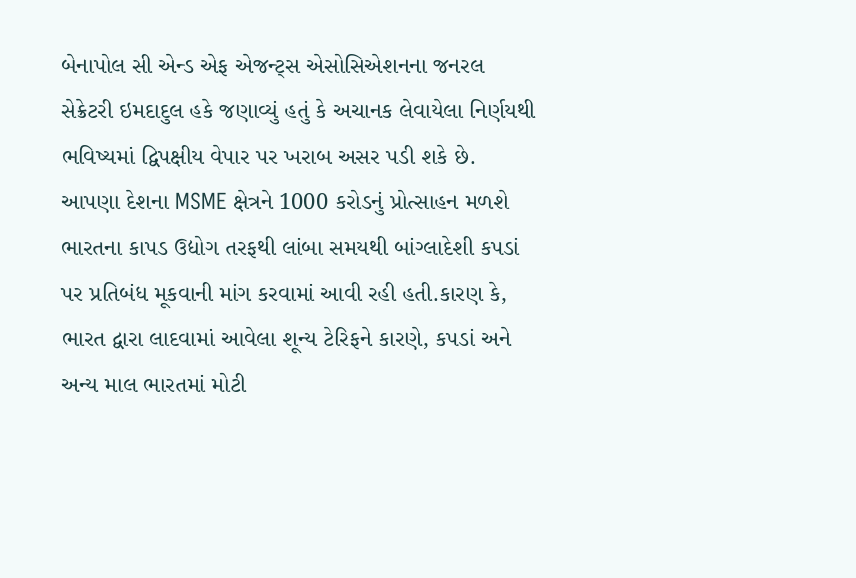બેનાપોલ સી એન્ડ એફ એજન્ટ્સ એસોસિએશનના જનરલ સેક્રેટરી ઇમદાદુલ હકે જણાવ્યું હતું કે અચાનક લેવાયેલા નિર્ણયથી ભવિષ્યમાં દ્વિપક્ષીય વેપાર પર ખરાબ અસર પડી શકે છે.
આપણા દેશના MSME ક્ષેત્રને 1000 કરોડનું પ્રોત્સાહન મળશે
ભારતના કાપડ ઉદ્યોગ તરફથી લાંબા સમયથી બાંગ્લાદેશી કપડાં પર પ્રતિબંધ મૂકવાની માંગ કરવામાં આવી રહી હતી.કારણ કે, ભારત દ્વારા લાદવામાં આવેલા શૂન્ય ટેરિફને કારણે, કપડાં અને અન્ય માલ ભારતમાં મોટી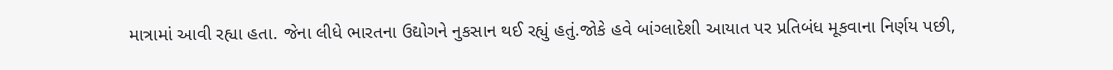માત્રામાં આવી રહ્યા હતા. જેના લીધે ભારતના ઉદ્યોગને નુકસાન થઈ રહ્યું હતું.જોકે હવે બાંગ્લાદેશી આયાત પર પ્રતિબંધ મૂકવાના નિર્ણય પછી,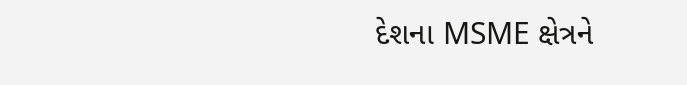દેશના MSME ક્ષેત્રને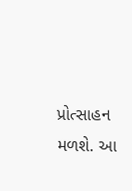પ્રોત્સાહન મળશે. આ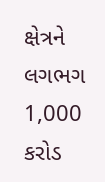ક્ષેત્રને લગભગ 1,000 કરોડ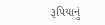રૂપિયાનું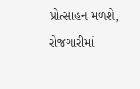પ્રોત્સાહન મળશે, રોજગારીમાં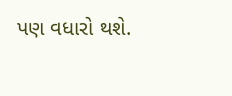પણ વધારો થશે.